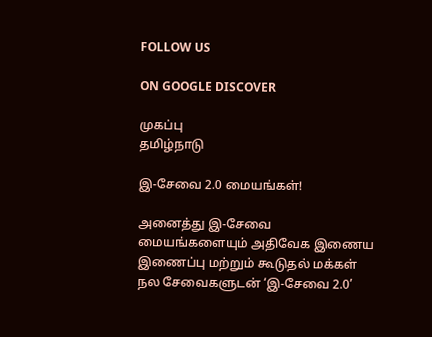FOLLOW US

ON GOOGLE DISCOVER

முகப்பு
தமிழ்நாடு

இ-சேவை 2.0 மையங்கள்!

அனைத்து இ-சேவை மையங்களையும் அதிவேக இணைய இணைப்பு மற்றும் கூடுதல் மக்கள் நல சேவைகளுடன் ‘இ-சேவை 2.0’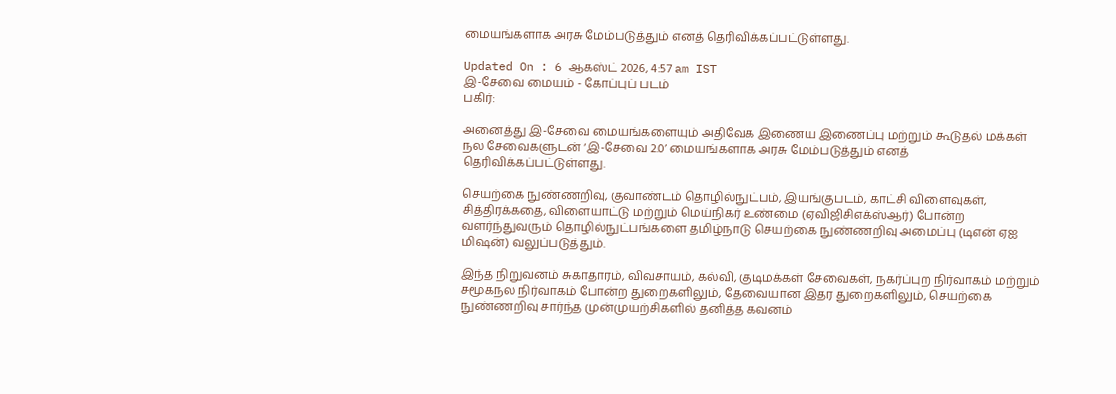மையங்களாக அரசு மேம்படுத்தும் எனத் தெரிவிக்கப்பட்டுள்ளது.

Updated On : 6 ஆகஸ்ட் 2026, 4:57 am IST
இ-சேவை மையம் - கோப்புப் படம்
பகிர்:

அனைத்து இ-சேவை மையங்களையும் அதிவேக இணைய இணைப்பு மற்றும் கூடுதல் மக்கள் நல சேவைகளுடன் ‘இ-சேவை 2.0’ மையங்களாக அரசு மேம்படுத்தும் எனத் தெரிவிக்கப்பட்டுள்ளது.

செயற்கை நுண்ணறிவு, குவாண்டம் தொழில்நுட்பம், இயங்குபடம், காட்சி விளைவுகள், சித்திரக்கதை, விளையாட்டு மற்றும் மெய்நிகர் உண்மை (ஏவிஜிசிஎக்ஸ்ஆர்) போன்ற வளர்ந்துவரும் தொழில்நுட்பங்களை தமிழ்நாடு செயற்கை நுண்ணறிவு அமைப்பு (டிஎன் ஏஐ மிஷன்) வலுப்படுத்தும்.

இந்த நிறுவனம் சுகாதாரம், விவசாயம், கல்வி, குடிமக்கள் சேவைகள், நகர்ப்புற நிர்வாகம் மற்றும் சமூகநல நிர்வாகம் போன்ற துறைகளிலும், தேவையான இதர துறைகளிலும், செயற்கை நுண்ணறிவு சார்ந்த முன்முயற்சிகளில் தனித்த கவனம்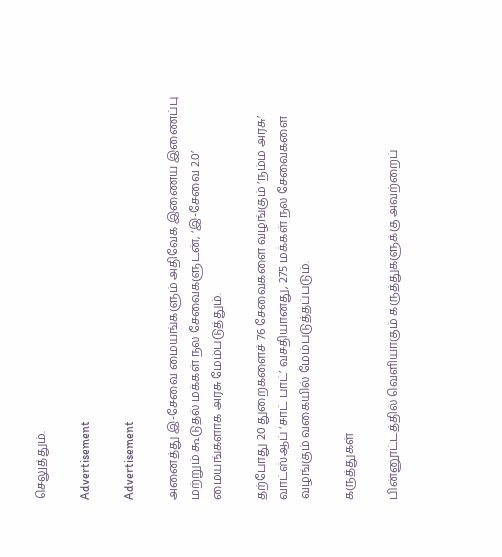செலுத்தும்.

Advertisement

Advertisement

அனைத்து இ-சேவை மையங்களும் அதிவேக இணைய இணைப்பு மற்றும் கூடுதல் மக்கள் நல சேவைகளுடன், ‘இ-சேவை 2.0’ மையங்களாக அரசு மேம்படுத்தும்.

தற்போது 20 துறைகளைச் 76 சேவைகளை வழங்கும் ‘நம்ம அரசு’ வாட்ஸ்ஆப் ‘சாட் பாட்’ வசதியானது, 275 மக்கள் நல சேவைகளை வழங்கும் வகையில் மேம்படுத்தப்படும்.

கருத்துகள்

பின்னூட்டத்தில் வெளியாகும் கருத்துகளுக்கு அவற்றைப்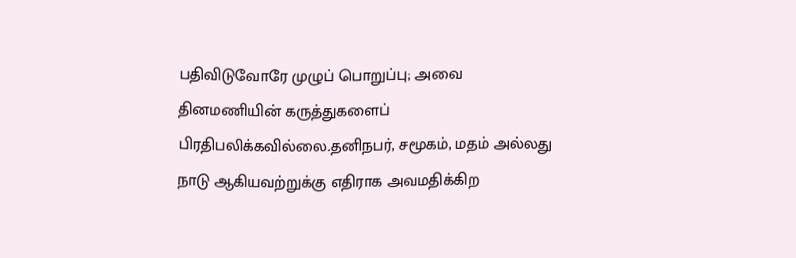பதிவிடுவோரே முழுப் பொறுப்பு; அவை தினமணியின் கருத்துகளைப் பிரதிபலிக்கவில்லை.தனிநபர், சமூகம், மதம் அல்லது நாடு ஆகியவற்றுக்கு எதிராக அவமதிக்கிற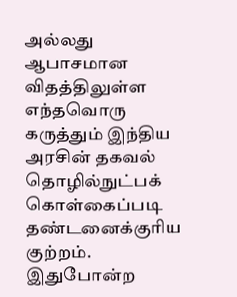அல்லது ஆபாசமான விதத்திலுள்ள எந்தவொரு கருத்தும் இந்திய அரசின் தகவல் தொழில்நுட்பக் கொள்கைப்படி தண்டனைக்குரிய குற்றம். இதுபோன்ற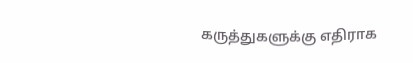கருத்துகளுக்கு எதிராக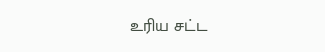உரிய சட்ட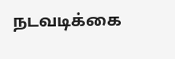நடவடிக்கை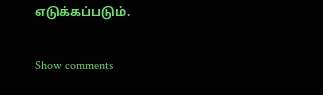எடுக்கப்படும்.

Show comments